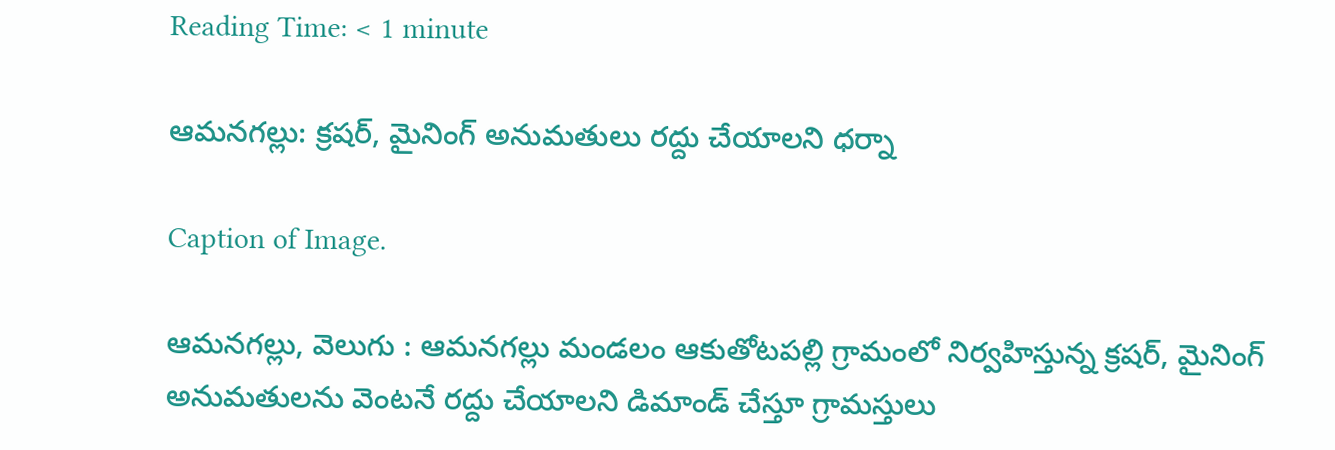Reading Time: < 1 minute

ఆమనగల్లు: క్రషర్, మైనింగ్ అనుమతులు రద్దు చేయాలని ధర్నా

Caption of Image.

ఆమనగల్లు, వెలుగు : ఆమనగల్లు మండలం ఆకుతోటపల్లి గ్రామంలో నిర్వహిస్తున్న క్రషర్, మైనింగ్ అనుమతులను వెంటనే రద్దు చేయాలని డిమాండ్ చేస్తూ గ్రామస్తులు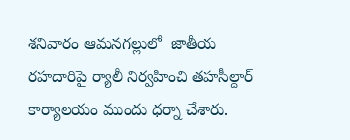శనివారం ఆమనగల్లులో  జాతీయ రహదారిపై ర్యాలీ నిర్వహించి తహసీల్దార్ కార్యాలయం ముందు ధర్నా చేశారు.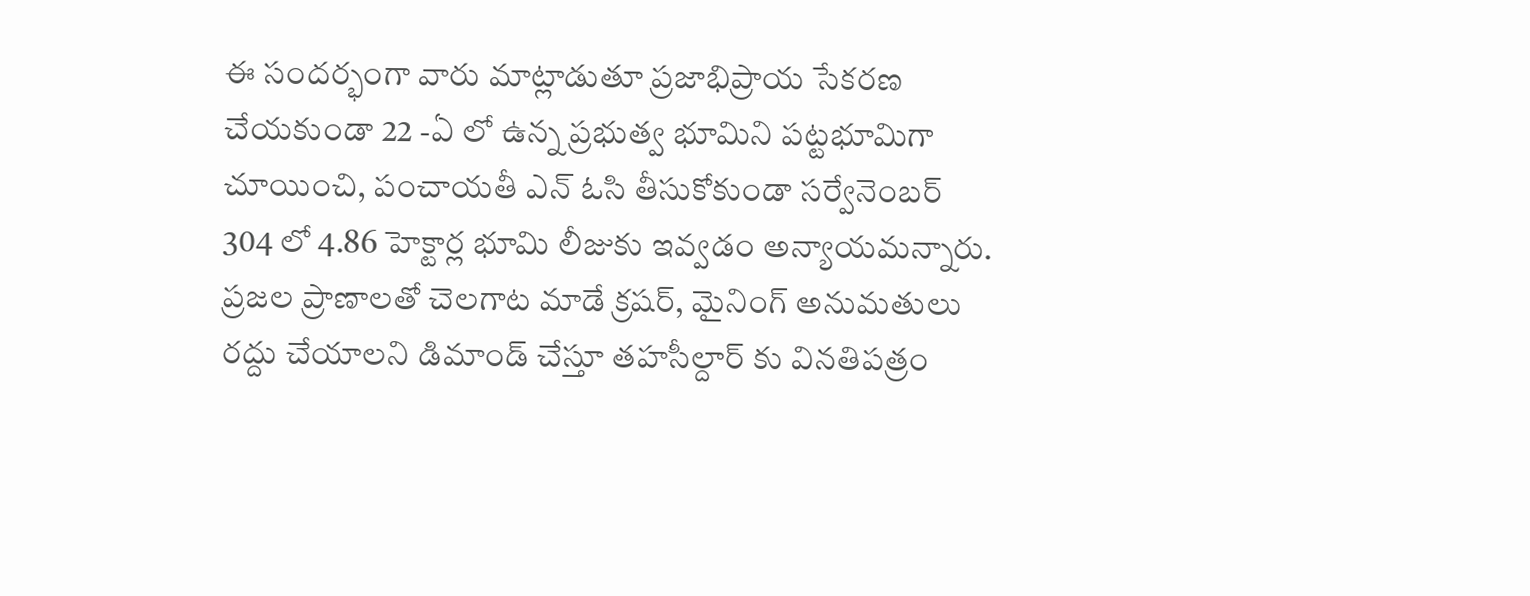ఈ సందర్భంగా వారు మాట్లాడుతూ ప్రజాభిప్రాయ సేకరణ చేయకుండా 22 -ఏ లో ఉన్న ప్రభుత్వ భూమిని పట్టభూమిగా చూయించి, పంచాయతీ ఎన్ ఓసి తీసుకోకుండా సర్వేనెంబర్ 304 లో 4.86 హెక్టార్ల భూమి లీజుకు ఇవ్వడం అన్యాయమన్నారు. ప్రజల ప్రాణాలతో చెలగాట మాడే క్రషర్, మైనింగ్ అనుమతులు రద్దు చేయాలని డిమాండ్ చేస్తూ తహసీల్దార్ కు వినతిపత్రం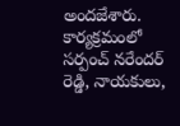అందజేశారు. కార్యక్రమంలో సర్పంచ్ నరేందర్ రెడ్డి, నాయకులు,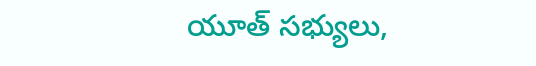యూత్ సభ్యులు,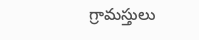గ్రామస్తులు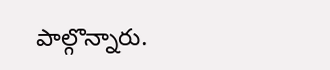పాల్గొన్నారు.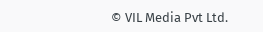© VIL Media Pvt Ltd.